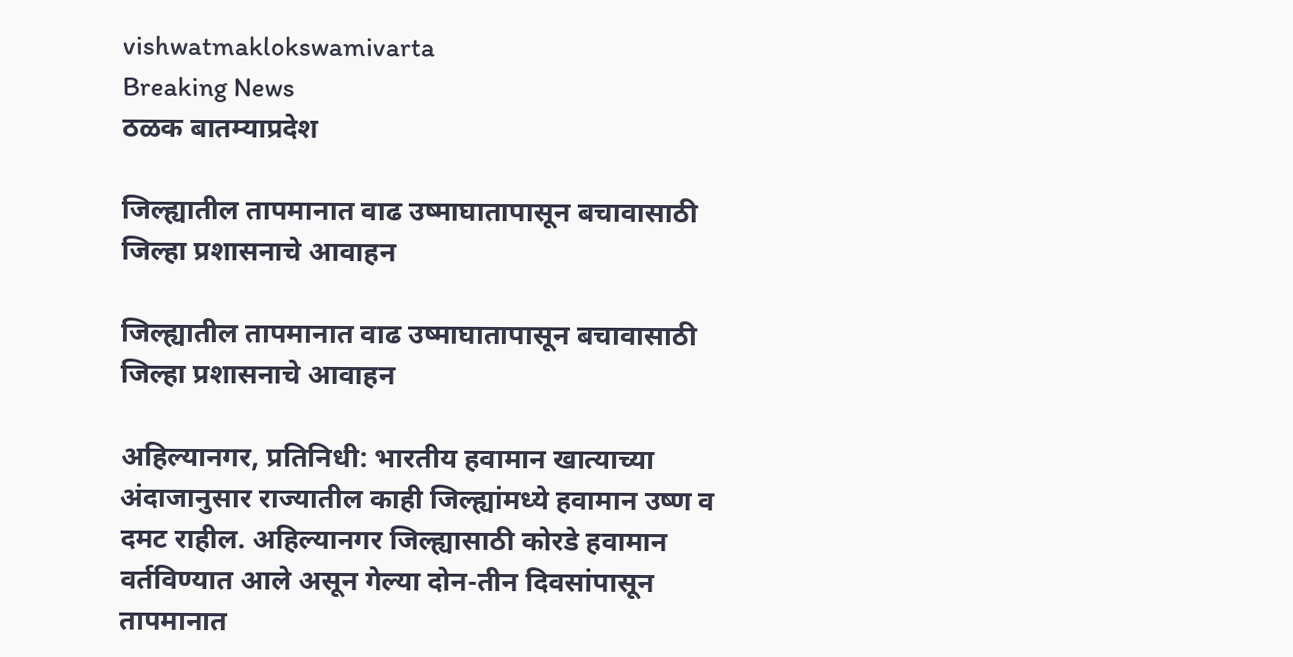vishwatmaklokswamivarta
Breaking News
ठळक बातम्याप्रदेश

जिल्ह्यातील तापमानात वाढ उष्माघातापासून बचावासाठी जिल्हा प्रशासनाचे आवाहन

जिल्ह्यातील तापमानात वाढ उष्माघातापासून बचावासाठी जिल्हा प्रशासनाचे आवाहन

अहिल्यानगर, प्रतिनिधी: भारतीय हवामान खात्याच्या अंदाजानुसार राज्यातील काही जिल्ह्यांमध्ये हवामान उष्ण व दमट राहील. अहिल्यानगर जिल्ह्यासाठी कोरडे हवामान वर्तविण्यात आले असून गेल्या दोन-तीन दिवसांपासून तापमानात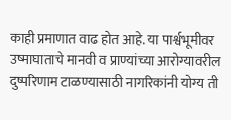काही प्रमाणात वाढ होत आहे. या पार्श्वभूमीवर उष्माघाताचे मानवी व प्राण्यांच्या आरोग्यावरील दुष्परिणाम टाळण्यासाठी नागरिकांनी योग्य ती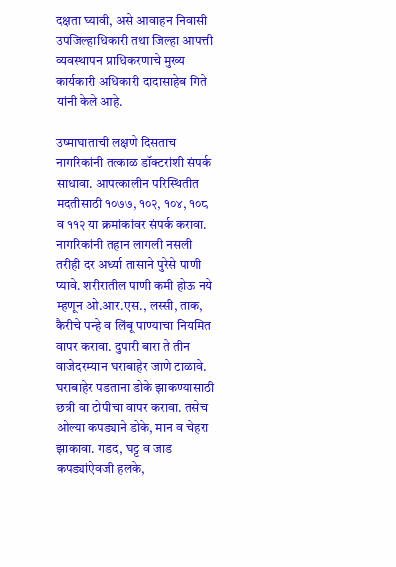दक्षता घ्यावी, असे आवाहन निवासी उपजिल्हाधिकारी तथा जिल्हा आपत्ती व्यवस्थापन प्राधिकरणाचे मुख्य कार्यकारी अधिकारी दादासाहेब गिते यांनी केले आहे.

उष्माघाताची लक्षणे दिसताच नागरिकांनी तत्काळ डॉक्टरांशी संपर्क साधावा. आपत्कालीन परिस्थितीत मदतीसाठी १०७७, १०२, १०४, १०८ व ११२ या क्रमांकांवर संपर्क करावा. नागरिकांनी तहान लागली नसली तरीही दर अर्ध्या तासाने पुरेसे पाणी प्यावे. शरीरातील पाणी कमी होऊ नये म्हणून ओ.आर.एस., लस्सी, ताक, कैरीचे पन्हे व लिंबू पाण्याचा नियमित वापर करावा. दुपारी बारा ते तीन वाजेदरम्यान घराबाहेर जाणे टाळावे. घराबाहेर पडताना डोके झाकण्यासाठी छत्री वा टोपीचा वापर करावा. तसेच ओल्या कपड्याने डोके, मान व चेहरा झाकावा. गडद, घट्ट व जाड कपड्यांऐवजी हलके,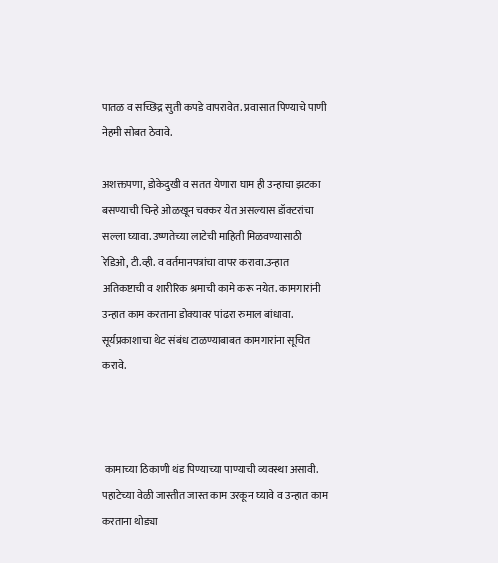पातळ व सच्छिद्र सुती कपडे वापरावेत. प्रवासात पिण्याचे पाणी नेहमी सोबत ठेवावे.

अशक्तपणा, डोकेदुखी व सतत येणारा घाम ही उन्हाचा झटका बसण्याची चिन्हे ओळखून चक्कर येत असल्यास डॉक्टरांचा सल्ला घ्यावा. उष्णतेच्या लाटेची माहिती मिळवण्यासाठी रेडिओ, टी.व्ही. व वर्तमानपत्रांचा वापर करावा.उन्हात अतिकष्टाची व शारीरिक श्रमाची कामे करू नयेत. कामगारांनी उन्हात काम करताना डोक्यावर पांढरा रुमाल बांधावा. सूर्यप्रकाशाचा थेट संबंध टाळण्याबाबत कामगारांना सूचित करावे.



 कामाच्या ठिकाणी थंड पिण्याच्या पाण्याची व्यवस्था असावी. पहाटेच्या वेळी जास्तीत जास्त काम उरकून घ्यावे व उन्हात काम करताना थोड्या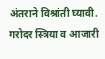अंतराने विश्रांती घ्यावी. गरोदर स्त्रिया व आजारी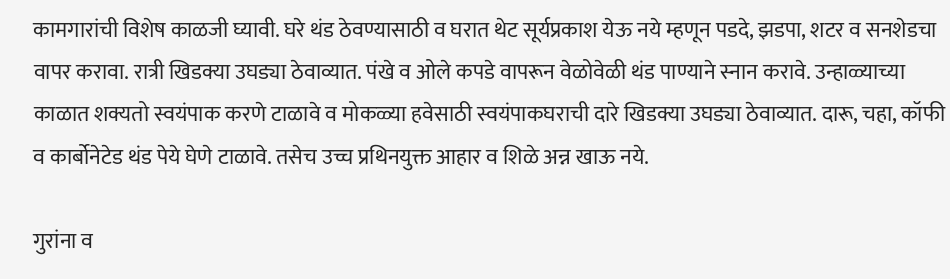कामगारांची विशेष काळजी घ्यावी. घरे थंड ठेवण्यासाठी व घरात थेट सूर्यप्रकाश येऊ नये म्हणून पडदे, झडपा, शटर व सनशेडचा वापर करावा. रात्री खिडक्या उघड्या ठेवाव्यात. पंखे व ओले कपडे वापरून वेळोवेळी थंड पाण्याने स्नान करावे. उन्हाळ्याच्या काळात शक्यतो स्वयंपाक करणे टाळावे व मोकळ्या हवेसाठी स्वयंपाकघराची दारे खिडक्या उघड्या ठेवाव्यात. दारू, चहा, कॉफी व कार्बोनेटेड थंड पेये घेणे टाळावे. तसेच उच्च प्रथिनयुक्त आहार व शिळे अन्न खाऊ नये.

गुरांना व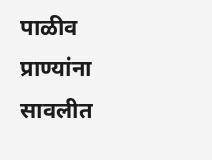पाळीव प्राण्यांना सावलीत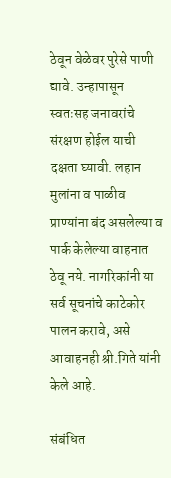ठेवून वेळेवर पुरेसे पाणी द्यावे. उन्हापासून स्वतःसह जनावरांचे संरक्षण होईल याची दक्षता घ्यावी. लहान मुलांना व पाळीव प्राण्यांना बंद असलेल्या व पार्क केलेल्या वाहनात ठेवू नये. नागरिकांनी या सर्व सूचनांचे काटेकोर पालन करावे, असे आवाहनही श्री.गिते यांनी केले आहे.

संबंधित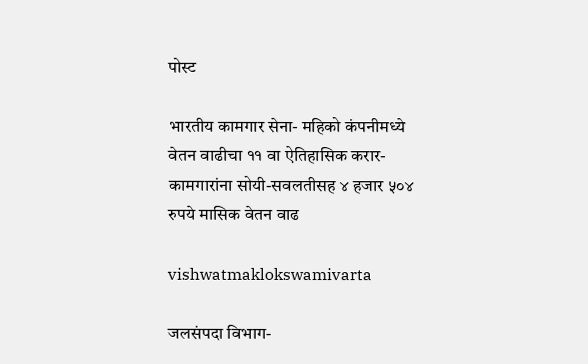पोस्ट

भारतीय कामगार सेना- महिको कंपनीमध्ये वेतन वाढीचा ११ वा ऐतिहासिक करार- कामगारांना सोयी-सवलतीसह ४ हजार ५०४ रुपये मासिक वेतन वाढ

vishwatmaklokswamivarta

जलसंपदा विभाग-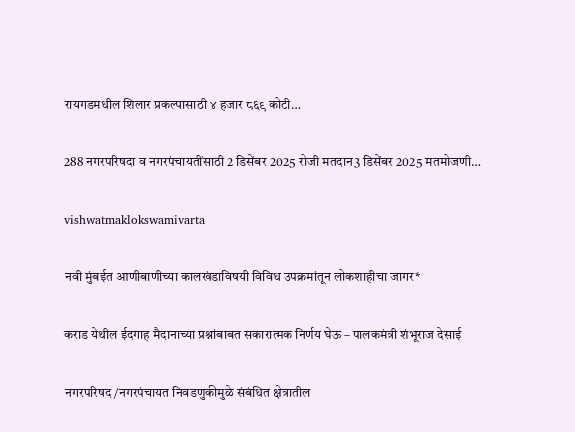रायगडमधील शिलार प्रकल्पासाठी ४ हजार ८६९ कोटी…

288 नगरपरिषदा व नगरपंचायतींसाठी 2 डिसेंबर 2025 रोजी मतदान3 डिसेंबर 2025 मतमोजणी…

vishwatmaklokswamivarta

नवी मुंबईत आणीबाणीच्या कालखंडाविषयी विविध उपक्रमांतून लोकशाहीचा जागर*

कराड येथील ईदगाह मैदानाच्या प्रश्नांबाबत सकारात्मक निर्णय घेऊ – पालकमंत्री शंभूराज देसाई

नगरपरिषद/नगरपंचायत निवडणुकीमुळे संबंधित क्षेत्रातील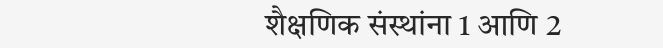शैक्षणिक संस्थांना 1 आणि 2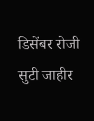डिसेंबर रोजी सुटी जाहीर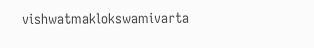vishwatmaklokswamivarta